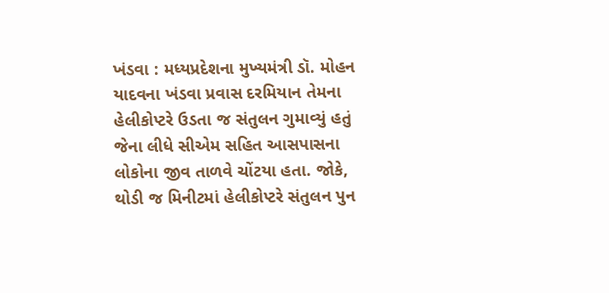ખંડવા : મધ્યપ્રદેશના મુખ્યમંત્રી ડૉ. મોહન યાદવના ખંડવા પ્રવાસ દરમિયાન તેમના હેલીકોપ્ટરે ઉડતા જ સંતુલન ગુમાવ્યું હતું જેના લીધે સીએમ સહિત આસપાસના લોકોના જીવ તાળવે ચોંટયા હતા. જોકે, થોડી જ મિનીટમાં હેલીકોપ્ટરે સંતુલન પુન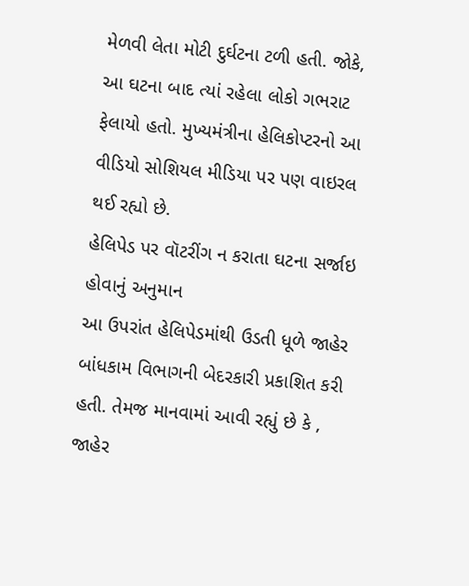મેળવી લેતા મોટી દુર્ઘટના ટળી હતી. જોકે, આ ઘટના બાદ ત્યાં રહેલા લોકો ગભરાટ ફેલાયો હતો. મુખ્યમંત્રીના હેલિકોપ્ટરનો આ વીડિયો સોશિયલ મીડિયા પર પણ વાઇરલ થઈ રહ્યો છે.
હેલિપેડ પર વૉટરીંગ ન કરાતા ઘટના સર્જાઇ હોવાનું અનુમાન
આ ઉપરાંત હેલિપેડમાંથી ઉડતી ધૂળે જાહેર બાંધકામ વિભાગની બેદરકારી પ્રકાશિત કરી હતી. તેમજ માનવામાં આવી રહ્યું છે કે , જાહેર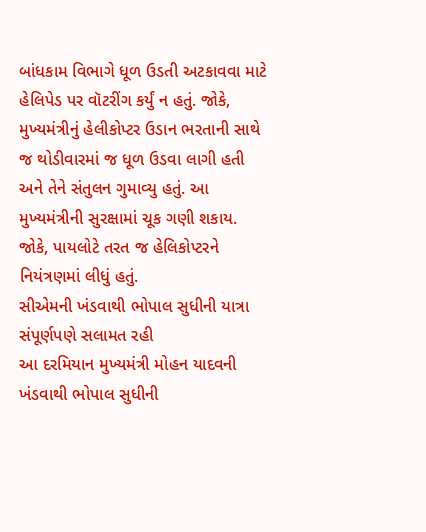બાંધકામ વિભાગે ધૂળ ઉડતી અટકાવવા માટે હેલિપેડ પર વૉટરીંગ કર્યું ન હતું. જોકે, મુખ્યમંત્રીનું હેલીકોપ્ટર ઉડાન ભરતાની સાથે જ થોડીવારમાં જ ધૂળ ઉડવા લાગી હતી અને તેને સંતુલન ગુમાવ્યુ હતું. આ મુખ્યમંત્રીની સુરક્ષામાં ચૂક ગણી શકાય. જોકે, પાયલોટે તરત જ હેલિકોપ્ટરને નિયંત્રણમાં લીધું હતું.
સીએમની ખંડવાથી ભોપાલ સુધીની યાત્રા સંપૂર્ણપણે સલામત રહી
આ દરમિયાન મુખ્યમંત્રી મોહન યાદવની ખંડવાથી ભોપાલ સુધીની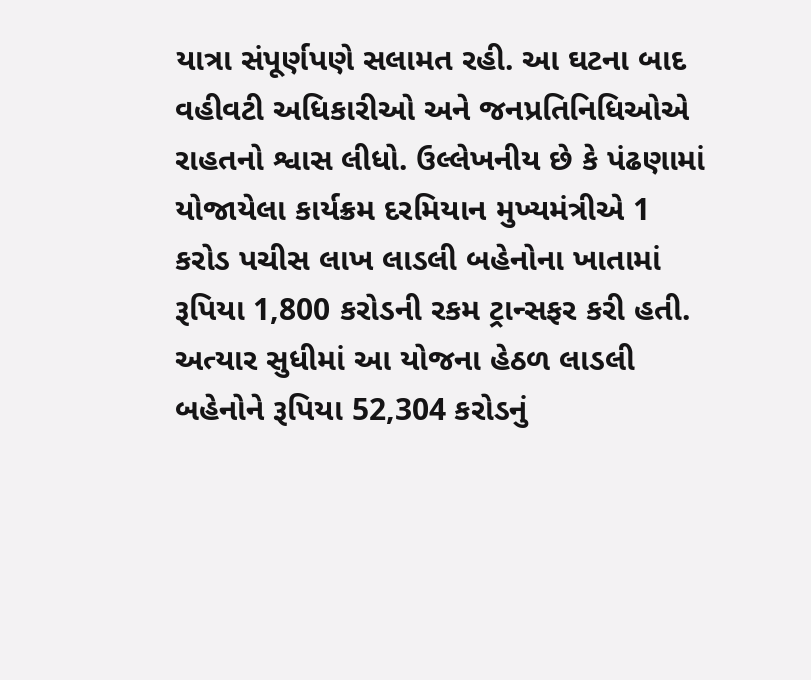યાત્રા સંપૂર્ણપણે સલામત રહી. આ ઘટના બાદ વહીવટી અધિકારીઓ અને જનપ્રતિનિધિઓએ રાહતનો શ્વાસ લીધો. ઉલ્લેખનીય છે કે પંઢણામાં યોજાયેલા કાર્યક્રમ દરમિયાન મુખ્યમંત્રીએ 1 કરોડ પચીસ લાખ લાડલી બહેનોના ખાતામાં રૂપિયા 1,800 કરોડની રકમ ટ્રાન્સફર કરી હતી. અત્યાર સુધીમાં આ યોજના હેઠળ લાડલી બહેનોને રૂપિયા 52,304 કરોડનું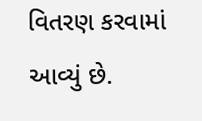વિતરણ કરવામાં આવ્યું છે.